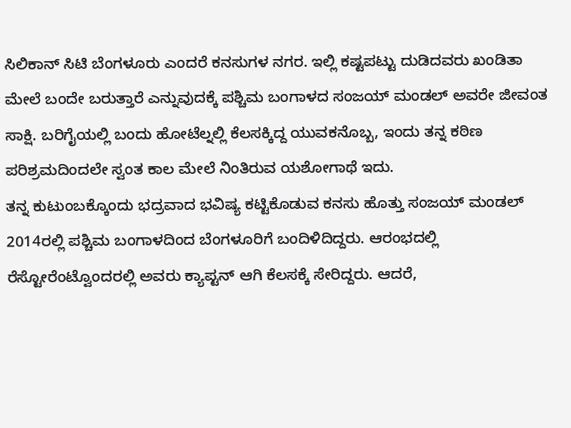ಸಿಲಿಕಾನ್ ಸಿಟಿ ಬೆಂಗಳೂರು ಎಂದರೆ ಕನಸುಗಳ ನಗರ. ಇಲ್ಲಿ ಕಷ್ಟಪಟ್ಟು ದುಡಿದವರು ಖಂಡಿತಾ ಮೇಲೆ ಬಂದೇ ಬರುತ್ತಾರೆ ಎನ್ನುವುದಕ್ಕೆ ಪಶ್ಚಿಮ ಬಂಗಾಳದ ಸಂಜಯ್ ಮಂಡಲ್ ಅವರೇ ಜೀವಂತ ಸಾಕ್ಷಿ. ಬರಿಗೈಯಲ್ಲಿ ಬಂದು ಹೋಟೆಲ್ನಲ್ಲಿ ಕೆಲಸಕ್ಕಿದ್ದ ಯುವಕನೊಬ್ಬ, ಇಂದು ತನ್ನ ಕಠಿಣ ಪರಿಶ್ರಮದಿಂದಲೇ ಸ್ವಂತ ಕಾಲ ಮೇಲೆ ನಿಂತಿರುವ ಯಶೋಗಾಥೆ ಇದು.
ತನ್ನ ಕುಟುಂಬಕ್ಕೊಂದು ಭದ್ರವಾದ ಭವಿಷ್ಯ ಕಟ್ಟಿಕೊಡುವ ಕನಸು ಹೊತ್ತು ಸಂಜಯ್ ಮಂಡಲ್ 2014ರಲ್ಲಿ ಪಶ್ಚಿಮ ಬಂಗಾಳದಿಂದ ಬೆಂಗಳೂರಿಗೆ ಬಂದಿಳಿದಿದ್ದರು. ಆರಂಭದಲ್ಲಿ ರೆಸ್ಟೋರೆಂಟ್ವೊಂದರಲ್ಲಿ ಅವರು ಕ್ಯಾಪ್ಟನ್ ಆಗಿ ಕೆಲಸಕ್ಕೆ ಸೇರಿದ್ದರು. ಆದರೆ,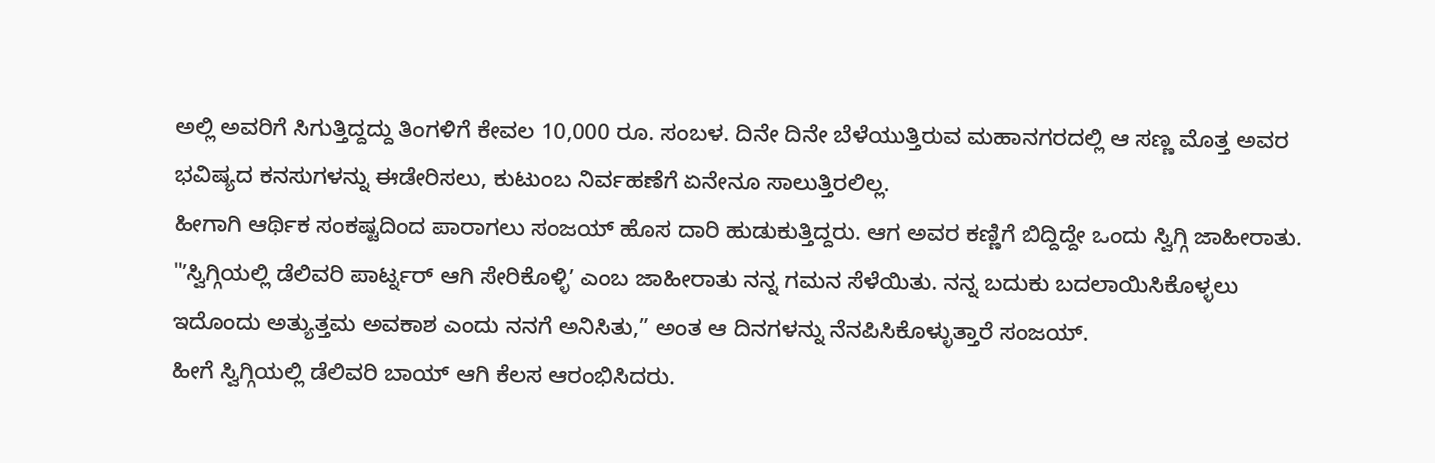ಅಲ್ಲಿ ಅವರಿಗೆ ಸಿಗುತ್ತಿದ್ದದ್ದು ತಿಂಗಳಿಗೆ ಕೇವಲ 10,000 ರೂ. ಸಂಬಳ. ದಿನೇ ದಿನೇ ಬೆಳೆಯುತ್ತಿರುವ ಮಹಾನಗರದಲ್ಲಿ ಆ ಸಣ್ಣ ಮೊತ್ತ ಅವರ ಭವಿಷ್ಯದ ಕನಸುಗಳನ್ನು ಈಡೇರಿಸಲು, ಕುಟುಂಬ ನಿರ್ವಹಣೆಗೆ ಏನೇನೂ ಸಾಲುತ್ತಿರಲಿಲ್ಲ.
ಹೀಗಾಗಿ ಆರ್ಥಿಕ ಸಂಕಷ್ಟದಿಂದ ಪಾರಾಗಲು ಸಂಜಯ್ ಹೊಸ ದಾರಿ ಹುಡುಕುತ್ತಿದ್ದರು. ಆಗ ಅವರ ಕಣ್ಣಿಗೆ ಬಿದ್ದಿದ್ದೇ ಒಂದು ಸ್ವಿಗ್ಗಿ ಜಾಹೀರಾತು. "ʼಸ್ವಿಗ್ಗಿಯಲ್ಲಿ ಡೆಲಿವರಿ ಪಾರ್ಟ್ನರ್ ಆಗಿ ಸೇರಿಕೊಳ್ಳಿʼ ಎಂಬ ಜಾಹೀರಾತು ನನ್ನ ಗಮನ ಸೆಳೆಯಿತು. ನನ್ನ ಬದುಕು ಬದಲಾಯಿಸಿಕೊಳ್ಳಲು ಇದೊಂದು ಅತ್ಯುತ್ತಮ ಅವಕಾಶ ಎಂದು ನನಗೆ ಅನಿಸಿತು,” ಅಂತ ಆ ದಿನಗಳನ್ನು ನೆನಪಿಸಿಕೊಳ್ಳುತ್ತಾರೆ ಸಂಜಯ್.
ಹೀಗೆ ಸ್ವಿಗ್ಗಿಯಲ್ಲಿ ಡೆಲಿವರಿ ಬಾಯ್ ಆಗಿ ಕೆಲಸ ಆರಂಭಿಸಿದರು.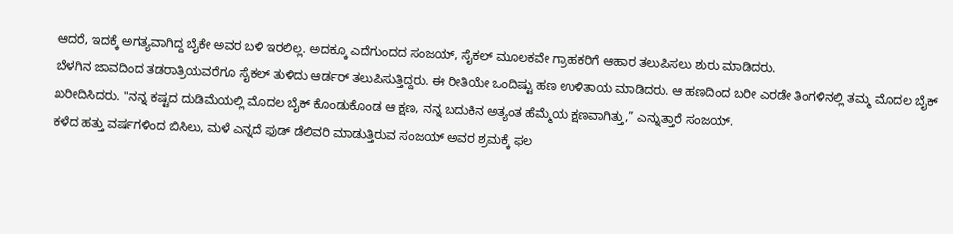ಆದರೆ, ಇದಕ್ಕೆ ಅಗತ್ಯವಾಗಿದ್ದ ಬೈಕೇ ಅವರ ಬಳಿ ಇರಲಿಲ್ಲ. ಅದಕ್ಕೂ ಎದೆಗುಂದದ ಸಂಜಯ್, ಸೈಕಲ್ ಮೂಲಕವೇ ಗ್ರಾಹಕರಿಗೆ ಆಹಾರ ತಲುಪಿಸಲು ಶುರು ಮಾಡಿದರು.
ಬೆಳಗಿನ ಜಾವದಿಂದ ತಡರಾತ್ರಿಯವರೆಗೂ ಸೈಕಲ್ ತುಳಿದು ಆರ್ಡರ್ ತಲುಪಿಸುತ್ತಿದ್ದರು. ಈ ರೀತಿಯೇ ಒಂದಿಷ್ಟು ಹಣ ಉಳಿತಾಯ ಮಾಡಿದರು. ಆ ಹಣದಿಂದ ಬರೀ ಎರಡೇ ತಿಂಗಳಿನಲ್ಲಿ ತಮ್ಮ ಮೊದಲ ಬೈಕ್ ಖರೀದಿಸಿದರು. "ನನ್ನ ಕಷ್ಟದ ದುಡಿಮೆಯಲ್ಲಿ ಮೊದಲ ಬೈಕ್ ಕೊಂಡುಕೊಂಡ ಆ ಕ್ಷಣ, ನನ್ನ ಬದುಕಿನ ಅತ್ಯಂತ ಹೆಮ್ಮೆಯ ಕ್ಷಣವಾಗಿತ್ತು,” ಎನ್ನುತ್ತಾರೆ ಸಂಜಯ್.
ಕಳೆದ ಹತ್ತು ವರ್ಷಗಳಿಂದ ಬಿಸಿಲು, ಮಳೆ ಎನ್ನದೆ ಫುಡ್ ಡೆಲಿವರಿ ಮಾಡುತ್ತಿರುವ ಸಂಜಯ್ ಅವರ ಶ್ರಮಕ್ಕೆ ಫಲ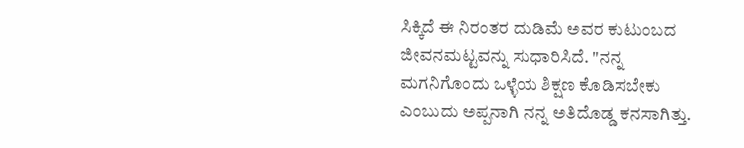ಸಿಕ್ಕಿದೆ ಈ ನಿರಂತರ ದುಡಿಮೆ ಅವರ ಕುಟುಂಬದ ಜೀವನಮಟ್ಟವನ್ನು ಸುಧಾರಿಸಿದೆ. "ನನ್ನ ಮಗನಿಗೊಂದು ಒಳ್ಳೆಯ ಶಿಕ್ಷಣ ಕೊಡಿಸಬೇಕು ಎಂಬುದು ಅಪ್ಪನಾಗಿ ನನ್ನ ಅತಿದೊಡ್ಡ ಕನಸಾಗಿತ್ತು.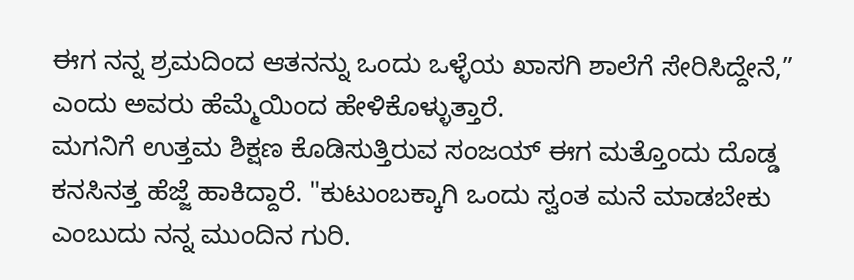ಈಗ ನನ್ನ ಶ್ರಮದಿಂದ ಆತನನ್ನು ಒಂದು ಒಳ್ಳೆಯ ಖಾಸಗಿ ಶಾಲೆಗೆ ಸೇರಿಸಿದ್ದೇನೆ,” ಎಂದು ಅವರು ಹೆಮ್ಮೆಯಿಂದ ಹೇಳಿಕೊಳ್ಳುತ್ತಾರೆ.
ಮಗನಿಗೆ ಉತ್ತಮ ಶಿಕ್ಷಣ ಕೊಡಿಸುತ್ತಿರುವ ಸಂಜಯ್ ಈಗ ಮತ್ತೊಂದು ದೊಡ್ಡ ಕನಸಿನತ್ತ ಹೆಜ್ಜೆ ಹಾಕಿದ್ದಾರೆ. "ಕುಟುಂಬಕ್ಕಾಗಿ ಒಂದು ಸ್ವಂತ ಮನೆ ಮಾಡಬೇಕು ಎಂಬುದು ನನ್ನ ಮುಂದಿನ ಗುರಿ.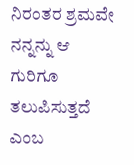ನಿರಂತರ ಶ್ರಮವೇ ನನ್ನನ್ನು ಆ ಗುರಿಗೂ ತಲುಪಿಸುತ್ತದೆ ಎಂಬ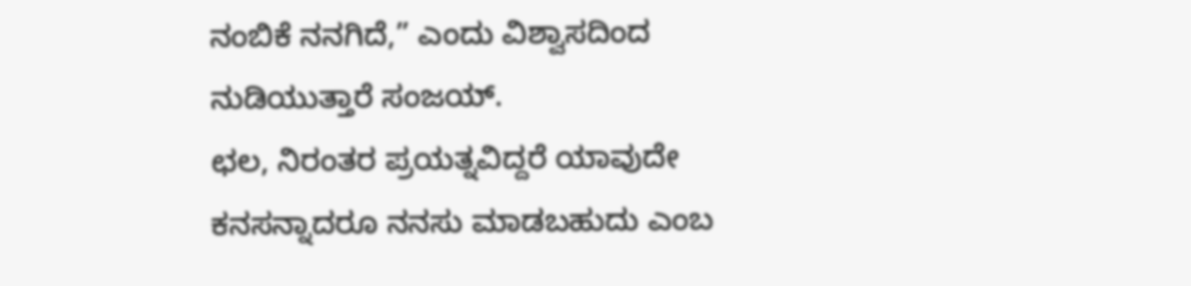ನಂಬಿಕೆ ನನಗಿದೆ,” ಎಂದು ವಿಶ್ವಾಸದಿಂದ ನುಡಿಯುತ್ತಾರೆ ಸಂಜಯ್.
ಛಲ, ನಿರಂತರ ಪ್ರಯತ್ನವಿದ್ದರೆ ಯಾವುದೇ ಕನಸನ್ನಾದರೂ ನನಸು ಮಾಡಬಹುದು ಎಂಬ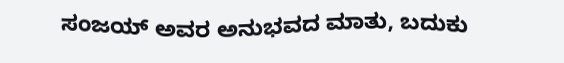ಸಂಜಯ್ ಅವರ ಅನುಭವದ ಮಾತು, ಬದುಕು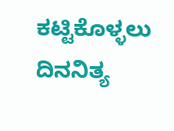ಕಟ್ಟಿಕೊಳ್ಳಲು ದಿನನಿತ್ಯ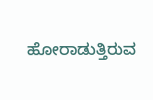ಹೋರಾಡುತ್ತಿರುವ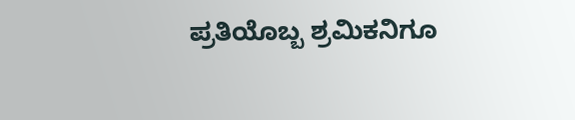ಪ್ರತಿಯೊಬ್ಬ ಶ್ರಮಿಕನಿಗೂ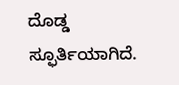ದೊಡ್ಡ ಸ್ಫೂರ್ತಿಯಾಗಿದೆ.